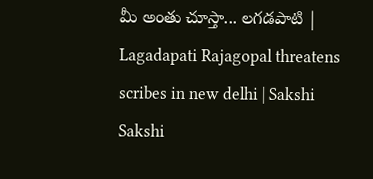మీ అంతు చూస్తా... లగడపాటి | Lagadapati Rajagopal threatens scribes in new delhi | Sakshi
Sakshi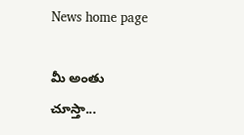News home page

మీ అంతు చూస్తా...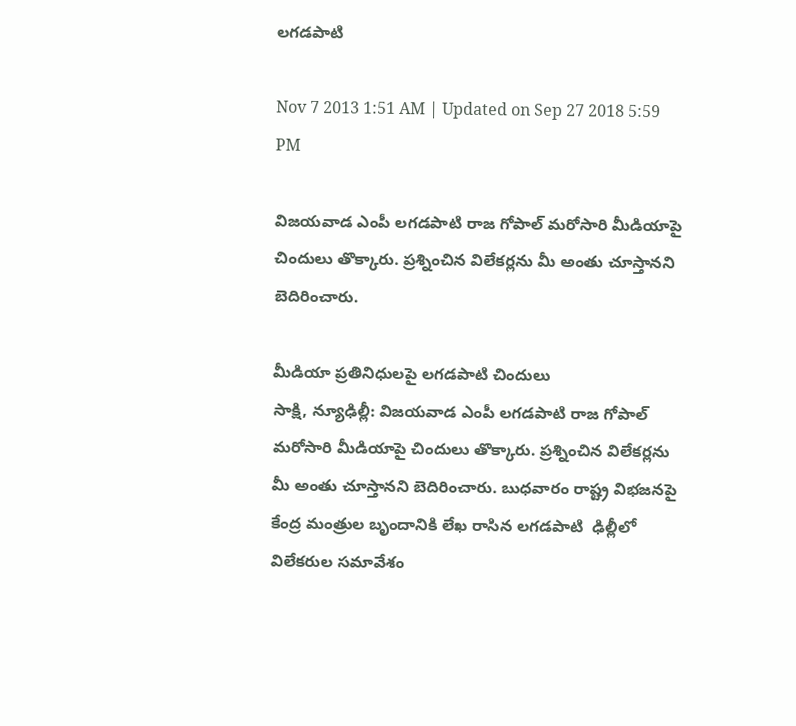లగడపాటి

Nov 7 2013 1:51 AM | Updated on Sep 27 2018 5:59 PM

విజయవాడ ఎంపీ లగడపాటి రాజ గోపాల్ మరోసారి మీడియాపై చిందులు తొక్కారు. ప్రశ్నించిన విలేకర్లను మీ అంతు చూస్తానని బెదిరించారు.

మీడియా ప్రతినిధులపై లగడపాటి చిందులు
సాక్షి, న్యూఢిల్లీ: విజయవాడ ఎంపీ లగడపాటి రాజ గోపాల్ మరోసారి మీడియాపై చిందులు తొక్కారు. ప్రశ్నించిన విలేకర్లను  మీ అంతు చూస్తానని బెదిరించారు. బుధవారం రాష్ట్ర విభజనపై కేంద్ర మంత్రుల బృందానికి లేఖ రాసిన లగడపాటి  ఢిల్లీలో విలేకరుల సమావేశం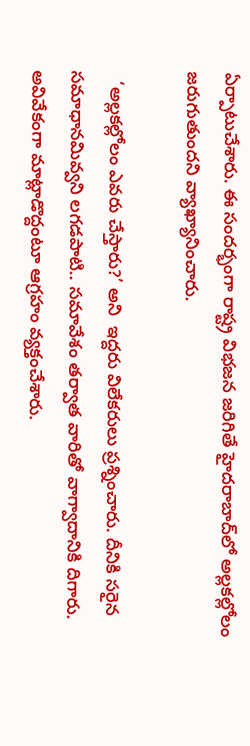ఏర్పాటుచేశారు. ఈ సందర్భంగా రాష్ట్ర విభజన జరిగితే హైదరాబాద్‌లో అల్లకల్లోలం జరుగుతుందని వ్యాఖ్యానించారు.

  ‘అల్లకల్లోలం ఎవరు చేస్తారు?’ అని  ఇద్దరు విలేకరులు ప్రశ్నించారు. దీనికి సరైన సమాధానమివ్వని లగడపాటి.. సమావేశం తర్వాత వారితో వాగ్వాదానికి దిగారు. అవివేకంగా మాట్లాడొద్దంటూ ఆగ్రహం వ్యక్తంచేశారు.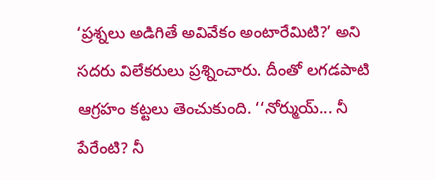‘ప్రశ్నలు అడిగితే అవివేకం అంటారేమిటి?’ అని సదరు విలేకరులు ప్రశ్నించారు. దీంతో లగడపాటి ఆగ్రహం కట్టలు తెంచుకుంది. ‘‘నోర్ముయ్... నీ పేరేంటి? నీ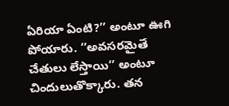ఏరియా ఏంటి?’’ అంటూ ఊగి పోయారు. ‘‘అవసరమైతే చేతులు లేస్తాయి’’ అంటూ చిందులుతొక్కారు. తన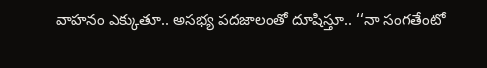వాహనం ఎక్కుతూ.. అసభ్య పదజాలంతో దూషిస్తూ.. ‘‘నా సంగతేంటో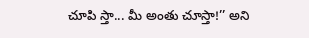చూపి స్తా... మీ అంతు చూస్తా!’’ అని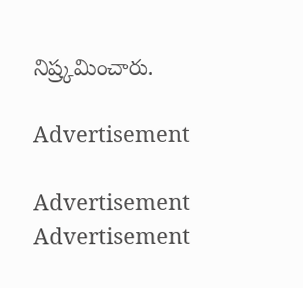నిష్ర్కమించారు.

Advertisement

Advertisement
Advertisement